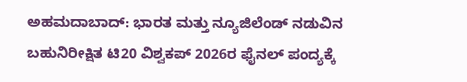ಅಹಮದಾಬಾದ್: ಭಾರತ ಮತ್ತು ನ್ಯೂಜಿಲೆಂಡ್ ನಡುವಿನ ಬಹುನಿರೀಕ್ಷಿತ ಟಿ20 ವಿಶ್ವಕಪ್ 2026ರ ಫೈನಲ್ ಪಂದ್ಯಕ್ಕೆ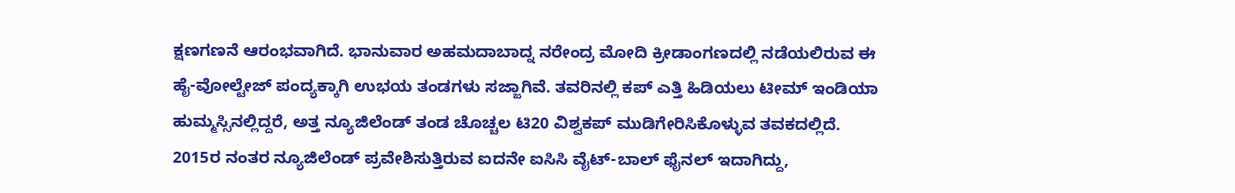ಕ್ಷಣಗಣನೆ ಆರಂಭವಾಗಿದೆ. ಭಾನುವಾರ ಅಹಮದಾಬಾದ್ನ ನರೇಂದ್ರ ಮೋದಿ ಕ್ರೀಡಾಂಗಣದಲ್ಲಿ ನಡೆಯಲಿರುವ ಈ ಹೈ-ವೋಲ್ಟೇಜ್ ಪಂದ್ಯಕ್ಕಾಗಿ ಉಭಯ ತಂಡಗಳು ಸಜ್ಜಾಗಿವೆ. ತವರಿನಲ್ಲಿ ಕಪ್ ಎತ್ತಿ ಹಿಡಿಯಲು ಟೀಮ್ ಇಂಡಿಯಾ ಹುಮ್ಮಸ್ಸಿನಲ್ಲಿದ್ದರೆ, ಅತ್ತ ನ್ಯೂಜಿಲೆಂಡ್ ತಂಡ ಚೊಚ್ಚಲ ಟಿ20 ವಿಶ್ವಕಪ್ ಮುಡಿಗೇರಿಸಿಕೊಳ್ಳುವ ತವಕದಲ್ಲಿದೆ.
2015ರ ನಂತರ ನ್ಯೂಜಿಲೆಂಡ್ ಪ್ರವೇಶಿಸುತ್ತಿರುವ ಐದನೇ ಐಸಿಸಿ ವೈಟ್-ಬಾಲ್ ಫೈನಲ್ ಇದಾಗಿದ್ದು,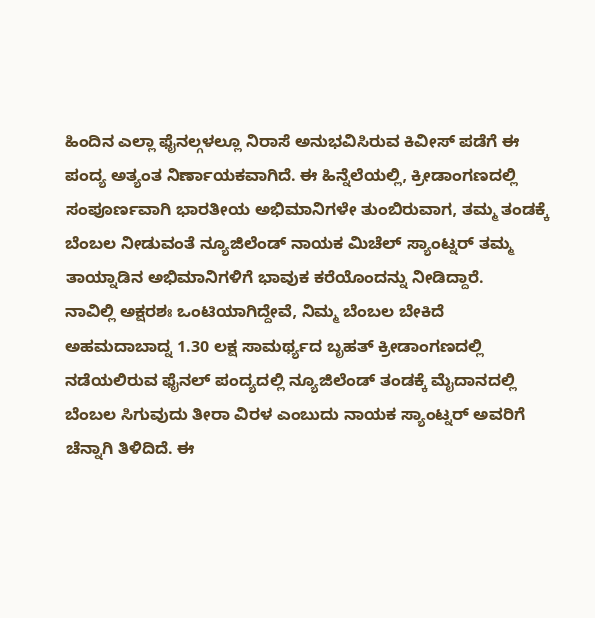ಹಿಂದಿನ ಎಲ್ಲಾ ಫೈನಲ್ಗಳಲ್ಲೂ ನಿರಾಸೆ ಅನುಭವಿಸಿರುವ ಕಿವೀಸ್ ಪಡೆಗೆ ಈ ಪಂದ್ಯ ಅತ್ಯಂತ ನಿರ್ಣಾಯಕವಾಗಿದೆ. ಈ ಹಿನ್ನೆಲೆಯಲ್ಲಿ, ಕ್ರೀಡಾಂಗಣದಲ್ಲಿ ಸಂಪೂರ್ಣವಾಗಿ ಭಾರತೀಯ ಅಭಿಮಾನಿಗಳೇ ತುಂಬಿರುವಾಗ, ತಮ್ಮ ತಂಡಕ್ಕೆ ಬೆಂಬಲ ನೀಡುವಂತೆ ನ್ಯೂಜಿಲೆಂಡ್ ನಾಯಕ ಮಿಚೆಲ್ ಸ್ಯಾಂಟ್ನರ್ ತಮ್ಮ ತಾಯ್ನಾಡಿನ ಅಭಿಮಾನಿಗಳಿಗೆ ಭಾವುಕ ಕರೆಯೊಂದನ್ನು ನೀಡಿದ್ದಾರೆ.
ನಾವಿಲ್ಲಿ ಅಕ್ಷರಶಃ ಒಂಟಿಯಾಗಿದ್ದೇವೆ, ನಿಮ್ಮ ಬೆಂಬಲ ಬೇಕಿದೆ
ಅಹಮದಾಬಾದ್ನ 1.30 ಲಕ್ಷ ಸಾಮರ್ಥ್ಯದ ಬೃಹತ್ ಕ್ರೀಡಾಂಗಣದಲ್ಲಿ ನಡೆಯಲಿರುವ ಫೈನಲ್ ಪಂದ್ಯದಲ್ಲಿ ನ್ಯೂಜಿಲೆಂಡ್ ತಂಡಕ್ಕೆ ಮೈದಾನದಲ್ಲಿ ಬೆಂಬಲ ಸಿಗುವುದು ತೀರಾ ವಿರಳ ಎಂಬುದು ನಾಯಕ ಸ್ಯಾಂಟ್ನರ್ ಅವರಿಗೆ ಚೆನ್ನಾಗಿ ತಿಳಿದಿದೆ. ಈ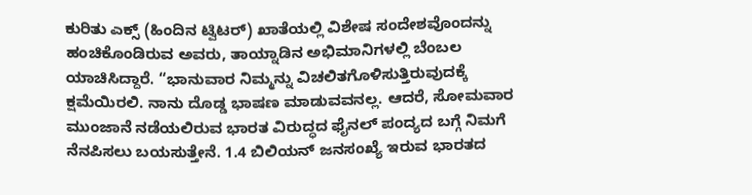ಕುರಿತು ಎಕ್ಸ್ (ಹಿಂದಿನ ಟ್ವಿಟರ್) ಖಾತೆಯಲ್ಲಿ ವಿಶೇಷ ಸಂದೇಶವೊಂದನ್ನು ಹಂಚಿಕೊಂಡಿರುವ ಅವರು, ತಾಯ್ನಾಡಿನ ಅಭಿಮಾನಿಗಳಲ್ಲಿ ಬೆಂಬಲ ಯಾಚಿಸಿದ್ದಾರೆ. “ಭಾನುವಾರ ನಿಮ್ಮನ್ನು ವಿಚಲಿತಗೊಳಿಸುತ್ತಿರುವುದಕ್ಕೆ ಕ್ಷಮೆಯಿರಲಿ. ನಾನು ದೊಡ್ಡ ಭಾಷಣ ಮಾಡುವವನಲ್ಲ. ಆದರೆ, ಸೋಮವಾರ ಮುಂಜಾನೆ ನಡೆಯಲಿರುವ ಭಾರತ ವಿರುದ್ಧದ ಫೈನಲ್ ಪಂದ್ಯದ ಬಗ್ಗೆ ನಿಮಗೆ ನೆನಪಿಸಲು ಬಯಸುತ್ತೇನೆ. 1.4 ಬಿಲಿಯನ್ ಜನಸಂಖ್ಯೆ ಇರುವ ಭಾರತದ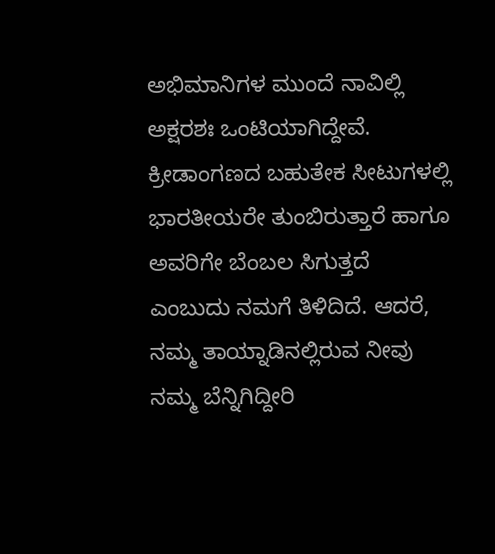ಅಭಿಮಾನಿಗಳ ಮುಂದೆ ನಾವಿಲ್ಲಿ ಅಕ್ಷರಶಃ ಒಂಟಿಯಾಗಿದ್ದೇವೆ. ಕ್ರೀಡಾಂಗಣದ ಬಹುತೇಕ ಸೀಟುಗಳಲ್ಲಿ ಭಾರತೀಯರೇ ತುಂಬಿರುತ್ತಾರೆ ಹಾಗೂ ಅವರಿಗೇ ಬೆಂಬಲ ಸಿಗುತ್ತದೆ ಎಂಬುದು ನಮಗೆ ತಿಳಿದಿದೆ. ಆದರೆ, ನಮ್ಮ ತಾಯ್ನಾಡಿನಲ್ಲಿರುವ ನೀವು ನಮ್ಮ ಬೆನ್ನಿಗಿದ್ದೀರಿ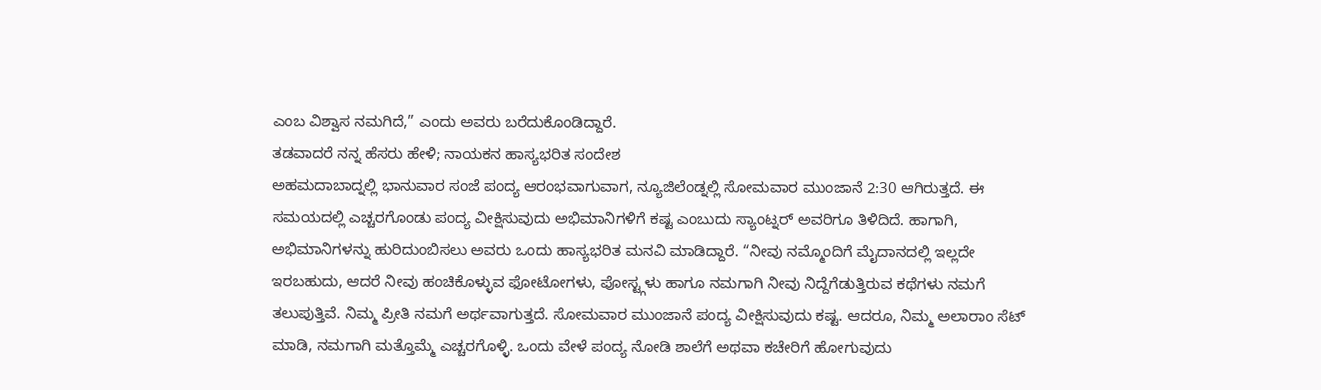ಎಂಬ ವಿಶ್ವಾಸ ನಮಗಿದೆ,” ಎಂದು ಅವರು ಬರೆದುಕೊಂಡಿದ್ದಾರೆ.
ತಡವಾದರೆ ನನ್ನ ಹೆಸರು ಹೇಳಿ; ನಾಯಕನ ಹಾಸ್ಯಭರಿತ ಸಂದೇಶ
ಅಹಮದಾಬಾದ್ನಲ್ಲಿ ಭಾನುವಾರ ಸಂಜೆ ಪಂದ್ಯ ಆರಂಭವಾಗುವಾಗ, ನ್ಯೂಜಿಲೆಂಡ್ನಲ್ಲಿ ಸೋಮವಾರ ಮುಂಜಾನೆ 2:30 ಆಗಿರುತ್ತದೆ. ಈ ಸಮಯದಲ್ಲಿ ಎಚ್ಚರಗೊಂಡು ಪಂದ್ಯ ವೀಕ್ಷಿಸುವುದು ಅಭಿಮಾನಿಗಳಿಗೆ ಕಷ್ಟ ಎಂಬುದು ಸ್ಯಾಂಟ್ನರ್ ಅವರಿಗೂ ತಿಳಿದಿದೆ. ಹಾಗಾಗಿ, ಅಭಿಮಾನಿಗಳನ್ನು ಹುರಿದುಂಬಿಸಲು ಅವರು ಒಂದು ಹಾಸ್ಯಭರಿತ ಮನವಿ ಮಾಡಿದ್ದಾರೆ. “ನೀವು ನಮ್ಮೊಂದಿಗೆ ಮೈದಾನದಲ್ಲಿ ಇಲ್ಲದೇ ಇರಬಹುದು, ಆದರೆ ನೀವು ಹಂಚಿಕೊಳ್ಳುವ ಫೋಟೋಗಳು, ಪೋಸ್ಟ್ಗಳು ಹಾಗೂ ನಮಗಾಗಿ ನೀವು ನಿದ್ದೆಗೆಡುತ್ತಿರುವ ಕಥೆಗಳು ನಮಗೆ ತಲುಪುತ್ತಿವೆ. ನಿಮ್ಮ ಪ್ರೀತಿ ನಮಗೆ ಅರ್ಥವಾಗುತ್ತದೆ. ಸೋಮವಾರ ಮುಂಜಾನೆ ಪಂದ್ಯ ವೀಕ್ಷಿಸುವುದು ಕಷ್ಟ. ಆದರೂ, ನಿಮ್ಮ ಅಲಾರಾಂ ಸೆಟ್ ಮಾಡಿ, ನಮಗಾಗಿ ಮತ್ತೊಮ್ಮೆ ಎಚ್ಚರಗೊಳ್ಳಿ. ಒಂದು ವೇಳೆ ಪಂದ್ಯ ನೋಡಿ ಶಾಲೆಗೆ ಅಥವಾ ಕಚೇರಿಗೆ ಹೋಗುವುದು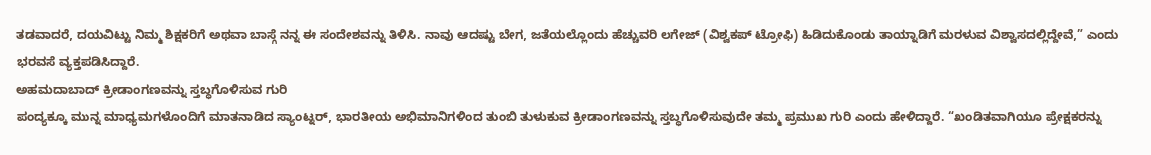ತಡವಾದರೆ, ದಯವಿಟ್ಟು ನಿಮ್ಮ ಶಿಕ್ಷಕರಿಗೆ ಅಥವಾ ಬಾಸ್ಗೆ ನನ್ನ ಈ ಸಂದೇಶವನ್ನು ತಿಳಿಸಿ. ನಾವು ಆದಷ್ಟು ಬೇಗ, ಜತೆಯಲ್ಲೊಂದು ಹೆಚ್ಚುವರಿ ಲಗೇಜ್ (ವಿಶ್ವಕಪ್ ಟ್ರೋಫಿ) ಹಿಡಿದುಕೊಂಡು ತಾಯ್ನಾಡಿಗೆ ಮರಳುವ ವಿಶ್ವಾಸದಲ್ಲಿದ್ದೇವೆ,” ಎಂದು ಭರವಸೆ ವ್ಯಕ್ತಪಡಿಸಿದ್ದಾರೆ.
ಅಹಮದಾಬಾದ್ ಕ್ರೀಡಾಂಗಣವನ್ನು ಸ್ತಬ್ಧಗೊಳಿಸುವ ಗುರಿ
ಪಂದ್ಯಕ್ಕೂ ಮುನ್ನ ಮಾಧ್ಯಮಗಳೊಂದಿಗೆ ಮಾತನಾಡಿದ ಸ್ಯಾಂಟ್ನರ್, ಭಾರತೀಯ ಅಭಿಮಾನಿಗಳಿಂದ ತುಂಬಿ ತುಳುಕುವ ಕ್ರೀಡಾಂಗಣವನ್ನು ಸ್ತಬ್ಧಗೊಳಿಸುವುದೇ ತಮ್ಮ ಪ್ರಮುಖ ಗುರಿ ಎಂದು ಹೇಳಿದ್ದಾರೆ. “ಖಂಡಿತವಾಗಿಯೂ ಪ್ರೇಕ್ಷಕರನ್ನು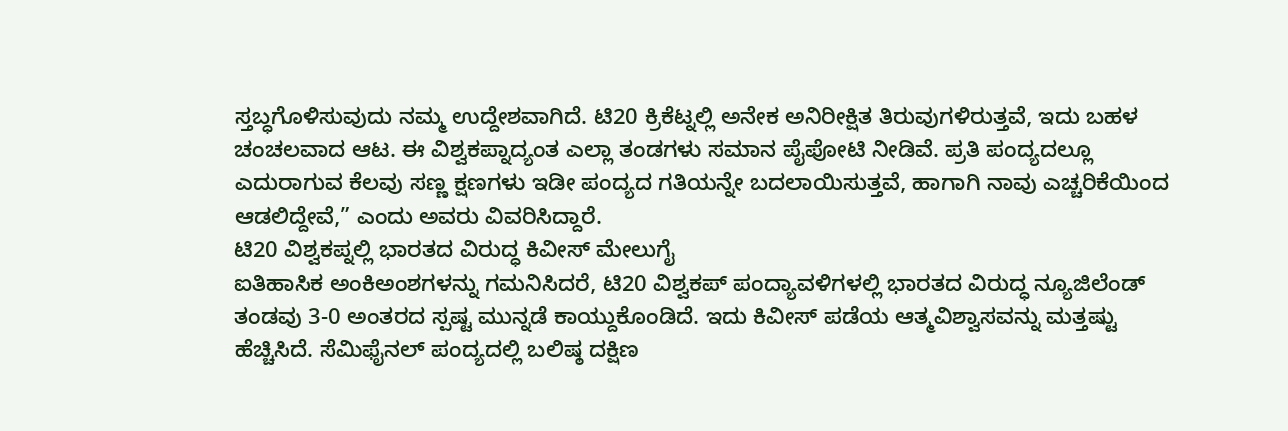ಸ್ತಬ್ಧಗೊಳಿಸುವುದು ನಮ್ಮ ಉದ್ದೇಶವಾಗಿದೆ. ಟಿ20 ಕ್ರಿಕೆಟ್ನಲ್ಲಿ ಅನೇಕ ಅನಿರೀಕ್ಷಿತ ತಿರುವುಗಳಿರುತ್ತವೆ, ಇದು ಬಹಳ ಚಂಚಲವಾದ ಆಟ. ಈ ವಿಶ್ವಕಪ್ನಾದ್ಯಂತ ಎಲ್ಲಾ ತಂಡಗಳು ಸಮಾನ ಪೈಪೋಟಿ ನೀಡಿವೆ. ಪ್ರತಿ ಪಂದ್ಯದಲ್ಲೂ ಎದುರಾಗುವ ಕೆಲವು ಸಣ್ಣ ಕ್ಷಣಗಳು ಇಡೀ ಪಂದ್ಯದ ಗತಿಯನ್ನೇ ಬದಲಾಯಿಸುತ್ತವೆ, ಹಾಗಾಗಿ ನಾವು ಎಚ್ಚರಿಕೆಯಿಂದ ಆಡಲಿದ್ದೇವೆ,” ಎಂದು ಅವರು ವಿವರಿಸಿದ್ದಾರೆ.
ಟಿ20 ವಿಶ್ವಕಪ್ನಲ್ಲಿ ಭಾರತದ ವಿರುದ್ಧ ಕಿವೀಸ್ ಮೇಲುಗೈ
ಐತಿಹಾಸಿಕ ಅಂಕಿಅಂಶಗಳನ್ನು ಗಮನಿಸಿದರೆ, ಟಿ20 ವಿಶ್ವಕಪ್ ಪಂದ್ಯಾವಳಿಗಳಲ್ಲಿ ಭಾರತದ ವಿರುದ್ಧ ನ್ಯೂಜಿಲೆಂಡ್ ತಂಡವು 3-0 ಅಂತರದ ಸ್ಪಷ್ಟ ಮುನ್ನಡೆ ಕಾಯ್ದುಕೊಂಡಿದೆ. ಇದು ಕಿವೀಸ್ ಪಡೆಯ ಆತ್ಮವಿಶ್ವಾಸವನ್ನು ಮತ್ತಷ್ಟು ಹೆಚ್ಚಿಸಿದೆ. ಸೆಮಿಫೈನಲ್ ಪಂದ್ಯದಲ್ಲಿ ಬಲಿಷ್ಠ ದಕ್ಷಿಣ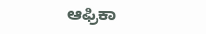ಆಫ್ರಿಕಾ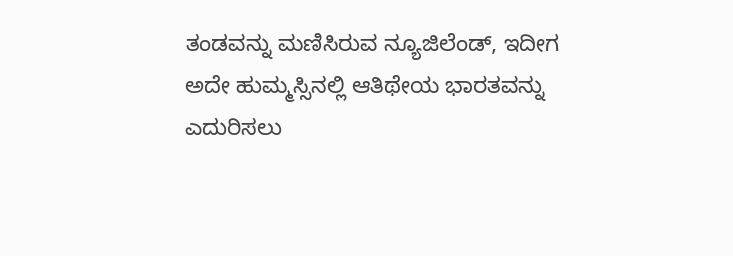ತಂಡವನ್ನು ಮಣಿಸಿರುವ ನ್ಯೂಜಿಲೆಂಡ್, ಇದೀಗ ಅದೇ ಹುಮ್ಮಸ್ಸಿನಲ್ಲಿ ಆತಿಥೇಯ ಭಾರತವನ್ನು ಎದುರಿಸಲು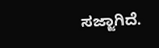ಸಜ್ಜಾಗಿದೆ.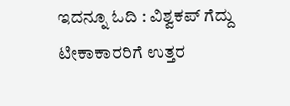ಇದನ್ನೂ ಓದಿ : ವಿಶ್ವಕಪ್ ಗೆದ್ದು ಟೀಕಾಕಾರರಿಗೆ ಉತ್ತರ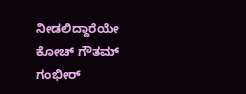ನೀಡಲಿದ್ದಾರೆಯೇ ಕೋಚ್ ಗೌತಮ್ ಗಂಭೀರ್